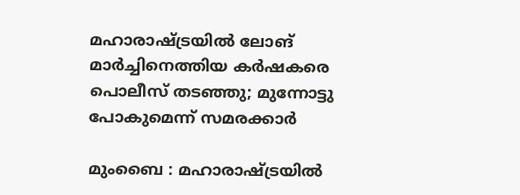മഹാരാഷ്‌ട്രയില്‍ ലോങ് മാര്‍ച്ചിനെത്തിയ കര്‍ഷകരെ പൊലീസ് തടഞ്ഞു; മുന്നോട്ടു പോകുമെന്ന് സമരക്കാര്‍

മുംബൈ : മഹാരാഷ്ട്രയില്‍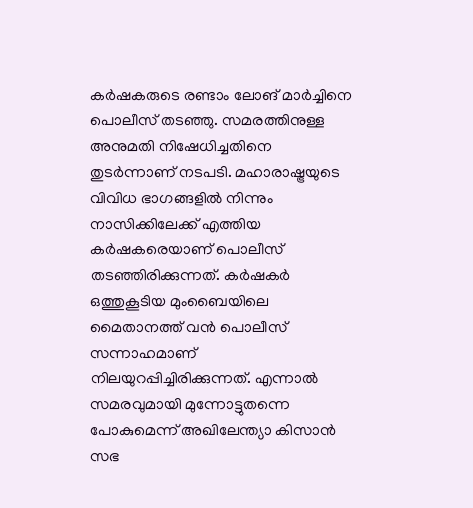കര്‍ഷകരുടെ രണ്ടാം ലോങ് മാര്‍ച്ചിനെ പൊലീസ് തടഞ്ഞു. സമരത്തിനുള്ള അനുമതി നിഷേധിച്ചതിനെ തുടര്‍ന്നാണ് നടപടി. മഹാരാഷ്ട്രയുടെ വിവിധ ഭാഗങ്ങളില്‍ നിന്നും നാസിക്കിലേക്ക് എത്തിയ കര്‍ഷകരെയാണ് പൊലീസ് തടഞ്ഞിരിക്കുന്നത്. കര്‍ഷകര്‍ ഒത്തുകൂടിയ മുംബൈയിലെ മൈതാനത്ത് വന്‍ പൊലീസ് സന്നാഹമാണ് നിലയുറപ്പിച്ചിരിക്കുന്നത്. എന്നാല്‍ സമരവുമായി മുന്നോട്ടുതന്നെ പോകുമെന്ന് അഖിലേന്ത്യാ കിസാന്‍ സഭ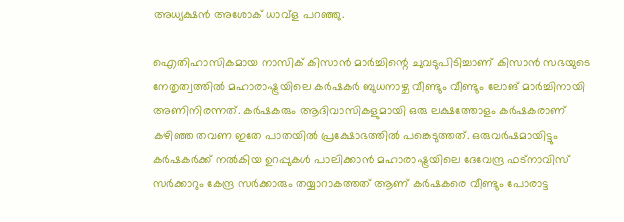അധ്യക്ഷന്‍ അശോക് ധാവ്‌ള പറഞ്ഞു.

ഐതിഹാസികമായ നാസിക് കിസാന്‍ മാര്‍ച്ചിന്റെ ചുവടുപിടിച്ചാണ് കിസാന്‍ സഭയുടെ നേതൃത്വത്തില്‍ മഹാരാഷ്ട്രയിലെ കര്‍ഷകര്‍ ബുധനാഴ്ച വീണ്ടും വീണ്ടും ലോങ് മാര്‍ച്ചിനായി അണിനിരന്നത്. കര്‍ഷകരും ആദിവാസികളുമായി ഒരു ലക്ഷത്തോളം കര്‍ഷകരാണ് കഴിഞ്ഞ തവണ ഇതേ പാതയില്‍ പ്രക്ഷോഭത്തില്‍ പങ്കെടുത്തത്. ഒരുവര്‍ഷമായിട്ടും കര്‍ഷകര്‍ക്ക് നല്‍കിയ ഉറപ്പുകള്‍ പാലിക്കാന്‍ മഹാരാഷ്ട്രയിലെ ദേവേന്ദ്ര ഫട്‌നാവിസ് സര്‍ക്കാറും കേന്ദ്ര സര്‍ക്കാരും തയ്യാറാകത്തത് ആണ് കര്‍ഷകരെ വീണ്ടും പോരാട്ട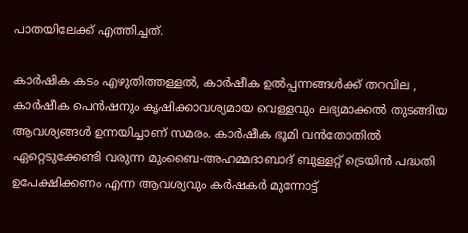പാതയിലേക്ക് എത്തിച്ചത്.

കാര്‍ഷിക കടം എഴുതിത്തള്ളല്‍, കാര്‍ഷീക ഉല്‍പ്പന്നങ്ങള്‍ക്ക് തറവില , കാര്‍ഷീക പെന്‍ഷനും കൃഷിക്കാവശ്യമായ വെള്ളവും ലഭ്യമാക്കല്‍ തുടങ്ങിയ ആവശ്യങ്ങള്‍ ഉന്നയിച്ചാണ് സമരം. കാര്‍ഷീക ഭൂമി വന്‍തോതില്‍ ഏറ്റെടുക്കേണ്ടി വരുന്ന മുംബൈ-അഹമ്മദാബാദ് ബുള്ളറ്റ് ട്രെയിന്‍ പദ്ധതി ഉപേക്ഷിക്കണം എന്ന ആവശ്യവും കര്‍ഷകര്‍ മുന്നോട്ട്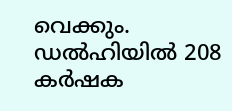വെക്കും. ഡല്‍ഹിയില്‍ 208 കര്‍ഷക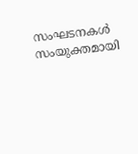സംഘടനകള്‍ സംയുക്തമായി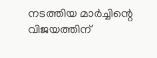നടത്തിയ മാര്‍ച്ചിന്റെ വിജയത്തിന്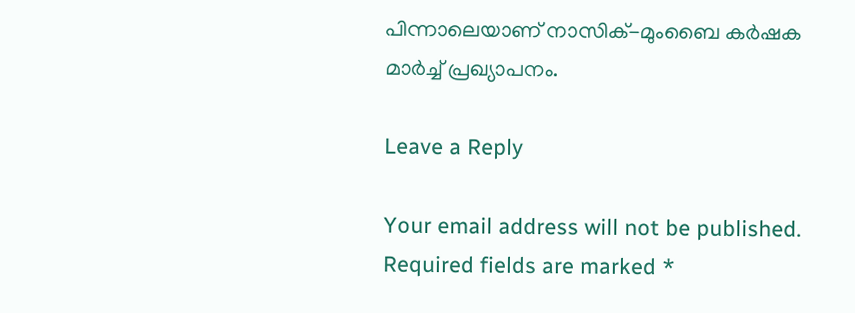പിന്നാലെയാണ് നാസിക്-മുംബൈ കര്‍ഷക മാര്‍ച്ച്‌ പ്രഖ്യാപനം.

Leave a Reply

Your email address will not be published. Required fields are marked *